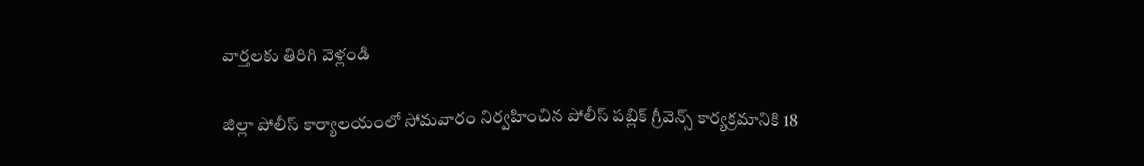వార్తలకు తిరిగి వెళ్లండి

జిల్లా పోలీస్ కార్యాలయంలో సోమవారం నిర్వహించిన పోలీస్ పబ్లిక్ గ్రీవెన్స్ కార్యక్రమానికి 18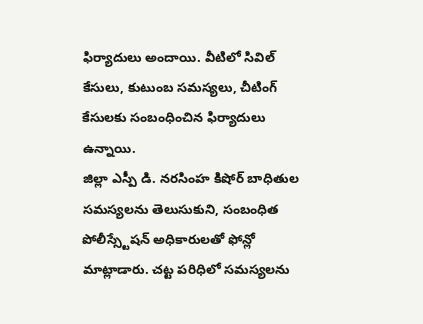ఫిర్యాదులు అందాయి. వీటిలో సివిల్ కేసులు, కుటుంబ సమస్యలు, చీటింగ్ కేసులకు సంబంధించిన ఫిర్యాదులు ఉన్నాయి.
జిల్లా ఎస్పీ డి. నరసింహ కిషోర్ బాధితుల సమస్యలను తెలుసుకుని, సంబంధిత పోలీస్స్టేషన్ అధికారులతో ఫోన్లో మాట్లాడారు. చట్ట పరిధిలో సమస్యలను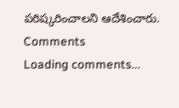పరిష్కరించాలని ఆదేశించారు.
Comments
Loading comments...